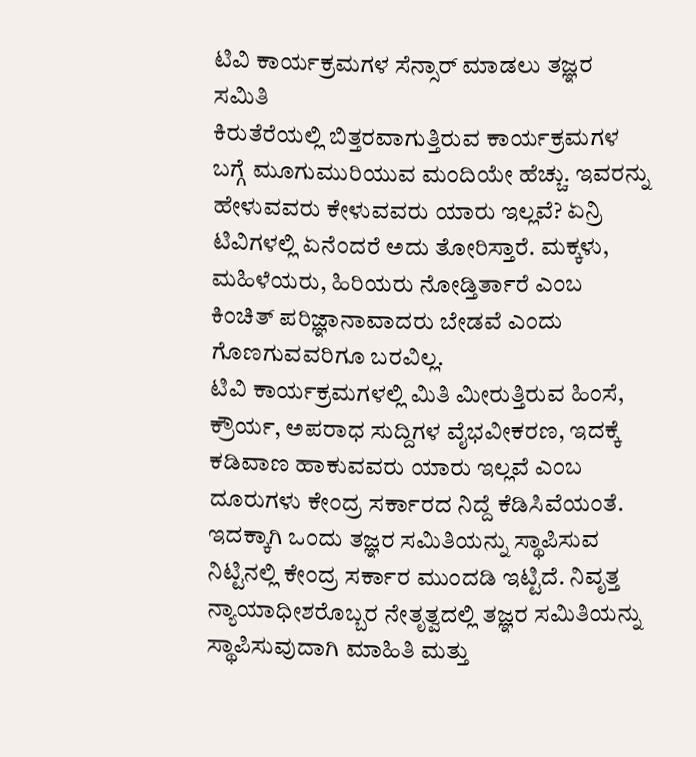ಟಿವಿ ಕಾರ್ಯಕ್ರಮಗಳ ಸೆನ್ಸಾರ್ ಮಾಡಲು ತಜ್ಞರ ಸಮಿತಿ
ಕಿರುತೆರೆಯಲ್ಲಿ ಬಿತ್ತರವಾಗುತ್ತಿರುವ ಕಾರ್ಯಕ್ರಮಗಳ ಬಗ್ಗೆ ಮೂಗುಮುರಿಯುವ ಮಂದಿಯೇ ಹೆಚ್ಚು. ಇವರನ್ನು ಹೇಳುವವರು ಕೇಳುವವರು ಯಾರು ಇಲ್ಲವೆ? ಏನ್ರಿ ಟಿವಿಗಳಲ್ಲಿ ಏನೆಂದರೆ ಅದು ತೋರಿಸ್ತಾರೆ. ಮಕ್ಕಳು, ಮಹಿಳೆಯರು, ಹಿರಿಯರು ನೋಡ್ತಿರ್ತಾರೆ ಎಂಬ ಕಿಂಚಿತ್ ಪರಿಜ್ಞಾನಾವಾದರು ಬೇಡವೆ ಎಂದು ಗೊಣಗುವವರಿಗೂ ಬರವಿಲ್ಲ.
ಟಿವಿ ಕಾರ್ಯಕ್ರಮಗಳಲ್ಲಿ ಮಿತಿ ಮೀರುತ್ತಿರುವ ಹಿಂಸೆ, ಕ್ರೌರ್ಯ, ಅಪರಾಧ ಸುದ್ದಿಗಳ ವೈಭವೀಕರಣ, ಇದಕ್ಕೆ ಕಡಿವಾಣ ಹಾಕುವವರು ಯಾರು ಇಲ್ಲವೆ ಎಂಬ ದೂರುಗಳು ಕೇಂದ್ರ ಸರ್ಕಾರದ ನಿದ್ದೆ ಕೆಡಿಸಿವೆಯಂತೆ. ಇದಕ್ಕಾಗಿ ಒಂದು ತಜ್ಞರ ಸಮಿತಿಯನ್ನು ಸ್ಥಾಪಿಸುವ ನಿಟ್ಟಿನಲ್ಲಿ ಕೇಂದ್ರ ಸರ್ಕಾರ ಮುಂದಡಿ ಇಟ್ಟಿದೆ. ನಿವೃತ್ತ ನ್ಯಾಯಾಧೀಶರೊಬ್ಬರ ನೇತೃತ್ವದಲ್ಲಿ ತಜ್ಞರ ಸಮಿತಿಯನ್ನು ಸ್ಥಾಪಿಸುವುದಾಗಿ ಮಾಹಿತಿ ಮತ್ತು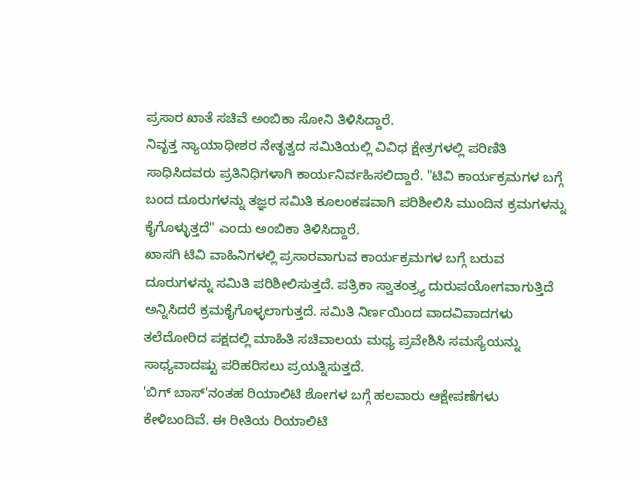ಪ್ರಸಾರ ಖಾತೆ ಸಚಿವೆ ಅಂಬಿಕಾ ಸೋನಿ ತಿಳಿಸಿದ್ದಾರೆ.
ನಿವೃತ್ತ ನ್ಯಾಯಾಧೀಶರ ನೇತೃತ್ವದ ಸಮಿತಿಯಲ್ಲಿ ವಿವಿಧ ಕ್ಷೇತ್ರಗಳಲ್ಲಿ ಪರಿಣಿತಿ ಸಾಧಿಸಿದವರು ಪ್ರತಿನಿಧಿಗಳಾಗಿ ಕಾರ್ಯನಿರ್ವಹಿಸಲಿದ್ದಾರೆ. "ಟಿವಿ ಕಾರ್ಯಕ್ರಮಗಳ ಬಗ್ಗೆ ಬಂದ ದೂರುಗಳನ್ನು ತಜ್ಞರ ಸಮಿತಿ ಕೂಲಂಕಷವಾಗಿ ಪರಿಶೀಲಿಸಿ ಮುಂದಿನ ಕ್ರಮಗಳನ್ನು ಕೈಗೊಳ್ಳುತ್ತದೆ" ಎಂದು ಅಂಬಿಕಾ ತಿಳಿಸಿದ್ದಾರೆ.
ಖಾಸಗಿ ಟಿವಿ ವಾಹಿನಿಗಳಲ್ಲಿ ಪ್ರಸಾರವಾಗುವ ಕಾರ್ಯಕ್ರಮಗಳ ಬಗ್ಗೆ ಬರುವ ದೂರುಗಳನ್ನು ಸಮಿತಿ ಪರಿಶೀಲಿಸುತ್ತದೆ. ಪತ್ರಿಕಾ ಸ್ವಾತಂತ್ರ್ಯ ದುರುಪಯೋಗವಾಗುತ್ತಿದೆ ಅನ್ನಿಸಿದರೆ ಕ್ರಮಕೈಗೊಳ್ಳಲಾಗುತ್ತದೆ. ಸಮಿತಿ ನಿರ್ಣಯಿಂದ ವಾದವಿವಾದಗಳು ತಲೆದೋರಿದ ಪಕ್ಷದಲ್ಲಿ ಮಾಹಿತಿ ಸಚಿವಾಲಯ ಮಧ್ಯ ಪ್ರವೇಶಿಸಿ ಸಮಸ್ಯೆಯನ್ನು ಸಾಧ್ಯವಾದಷ್ಟು ಪರಿಹರಿಸಲು ಪ್ರಯತ್ನಿಸುತ್ತದೆ.
'ಬಿಗ್ ಬಾಸ್'ನಂತಹ ರಿಯಾಲಿಟಿ ಶೋಗಳ ಬಗ್ಗೆ ಹಲವಾರು ಆಕ್ಷೇಪಣೆಗಳು ಕೇಳಿಬಂದಿವೆ. ಈ ರೀತಿಯ ರಿಯಾಲಿಟಿ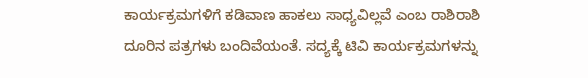ಕಾರ್ಯಕ್ರಮಗಳಿಗೆ ಕಡಿವಾಣ ಹಾಕಲು ಸಾಧ್ಯವಿಲ್ಲವೆ ಎಂಬ ರಾಶಿರಾಶಿ ದೂರಿನ ಪತ್ರಗಳು ಬಂದಿವೆಯಂತೆ. ಸದ್ಯಕ್ಕೆ ಟಿವಿ ಕಾರ್ಯಕ್ರಮಗಳನ್ನು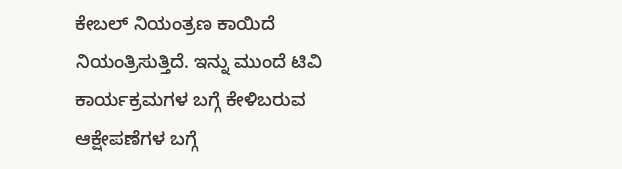ಕೇಬಲ್ ನಿಯಂತ್ರಣ ಕಾಯಿದೆ ನಿಯಂತ್ರಿಸುತ್ತಿದೆ. ಇನ್ನು ಮುಂದೆ ಟಿವಿ ಕಾರ್ಯಕ್ರಮಗಳ ಬಗ್ಗೆ ಕೇಳಿಬರುವ ಆಕ್ಷೇಪಣೆಗಳ ಬಗ್ಗೆ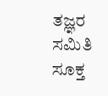ತಜ್ಞರ ಸಮಿತಿ ಸೂಕ್ತ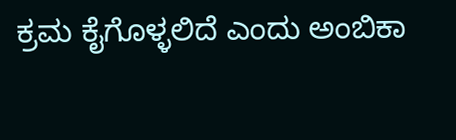ಕ್ರಮ ಕೈಗೊಳ್ಳಲಿದೆ ಎಂದು ಅಂಬಿಕಾ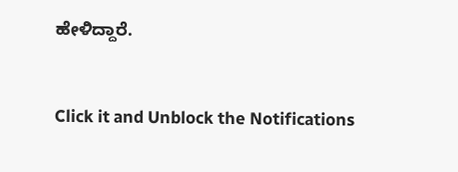ಹೇಳಿದ್ದಾರೆ.


Click it and Unblock the Notifications